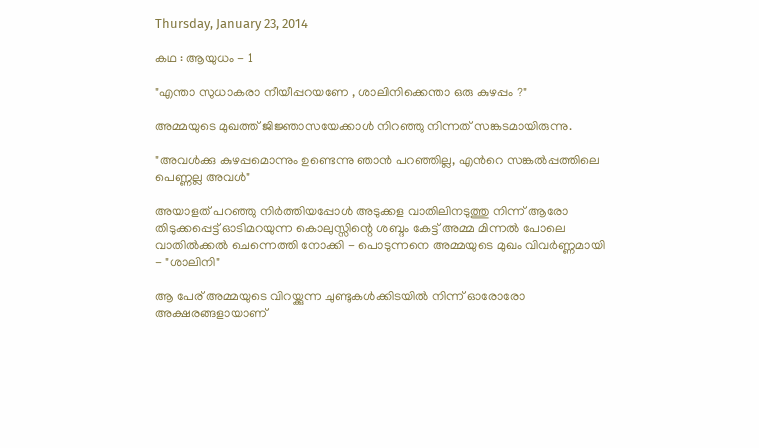Thursday, January 23, 2014

കഥ : ആയുധം - 1

"എന്താ സുധാകരാ നീയീപ്പറയണേ , ശാലിനിക്കെന്താ ഒരു കുഴപ്പം ?"

അമ്മയുടെ മുഖത്ത് ജിജ്ഞാസയേക്കാള്‍ നിറഞ്ഞു നിന്നത് സങ്കടമായിരുന്നു.

"അവള്‍ക്കു കുഴപ്പമൊന്നും ഉണ്ടെന്നു ഞാന്‍ പറഞ്ഞില്ല, എന്‍റെ സങ്കല്‍പ്പത്തിലെ പെണ്ണല്ല അവള്‍"

അയാളത് പറഞ്ഞു നിര്‍ത്തിയപ്പോള്‍ അടുക്കള വാതിലിനടുത്തു നിന്ന് ആരോ തിടുക്കപ്പെട്ട് ഓടിമറയുന്ന കൊലുസ്സിന്റെ ശബ്ദം കേട്ട് അമ്മ മിന്നല്‍ പോലെ വാതില്‍ക്കല്‍ ചെന്നെത്തി നോക്കി - പൊടുന്നനെ അമ്മയുടെ മുഖം വിവര്‍ണ്ണമായി - "ശാലിനി"

ആ പേര് അമ്മയുടെ വിറയ്ക്കുന്ന ചുണ്ടുകള്‍ക്കിടയില്‍ നിന്ന് ഓരോരോ അക്ഷരങ്ങളായാണ്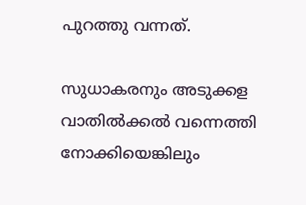പുറത്തു വന്നത്.

സുധാകരനും അടുക്കള വാതില്‍ക്കല്‍ വന്നെത്തി നോക്കിയെങ്കിലും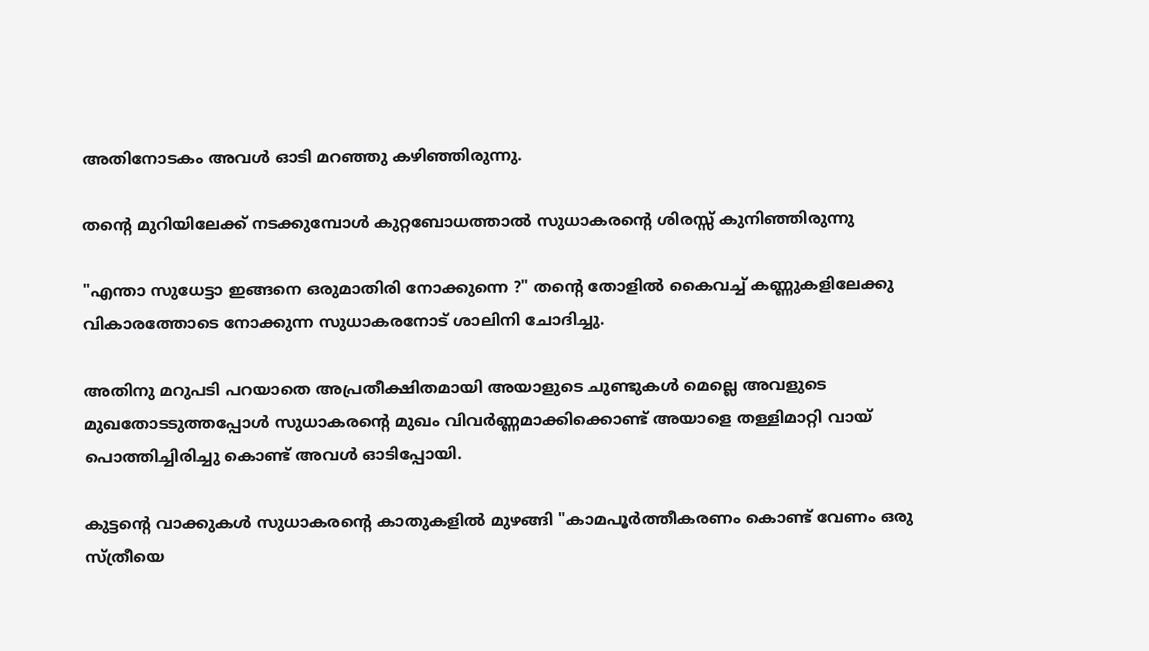അതിനോടകം അവള്‍ ഓടി മറഞ്ഞു കഴിഞ്ഞിരുന്നു.

തന്‍റെ മുറിയിലേക്ക് നടക്കുമ്പോള്‍ കുറ്റബോധത്താല്‍ സുധാകരന്‍റെ ശിരസ്സ് കുനിഞ്ഞിരുന്നു

"എന്താ സുധേട്ടാ ഇങ്ങനെ ഒരുമാതിരി നോക്കുന്നെ ?" തന്‍റെ തോളില്‍ കൈവച്ച് കണ്ണുകളിലേക്കു വികാരത്തോടെ നോക്കുന്ന സുധാകരനോട് ശാലിനി ചോദിച്ചു.

അതിനു മറുപടി പറയാതെ അപ്രതീക്ഷിതമായി അയാളുടെ ചുണ്ടുകള്‍ മെല്ലെ അവളുടെ മുഖതോടടുത്തപ്പോള്‍ സുധാകരന്‍റെ മുഖം വിവര്‍ണ്ണമാക്കിക്കൊണ്ട് അയാളെ തള്ളിമാറ്റി വായ് പൊത്തിച്ചിരിച്ചു കൊണ്ട് അവള്‍ ഓടിപ്പോയി.

കുട്ടന്‍റെ വാക്കുകള്‍ സുധാകരന്‍റെ കാതുകളില്‍ മുഴങ്ങി "കാമപൂര്‍ത്തീകരണം കൊണ്ട് വേണം ഒരു സ്ത്രീയെ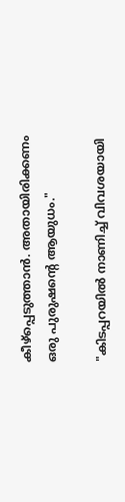കീഴ്പ്പെടുത്താന്‍. അതായിരിക്കണം ഒരു പുരുഷന്‍റെ ആയുധം."

"കിടപ്പറയില്‍ നാണിച്ച് വിവശയായി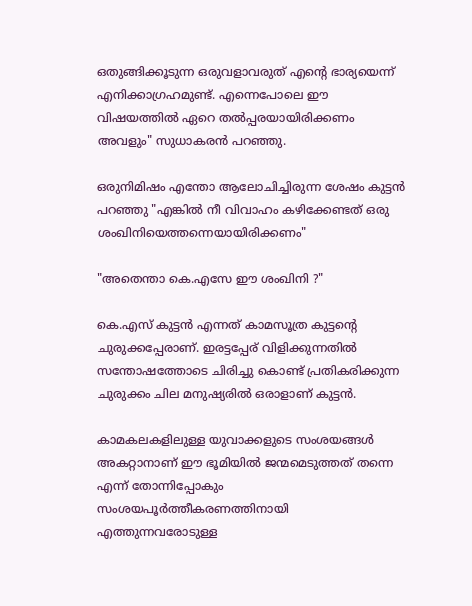ഒതുങ്ങിക്കൂടുന്ന ഒരുവളാവരുത് എന്‍റെ ഭാര്യയെന്ന്‍ എനിക്കാഗ്രഹമുണ്ട്. എന്നെപോലെ ഈ വിഷയത്തില്‍ ഏറെ തല്‍പ്പരയായിരിക്കണം അവളും" സുധാകരന്‍ പറഞ്ഞു.

ഒരുനിമിഷം എന്തോ ആലോചിച്ചിരുന്ന ശേഷം കുട്ടന്‍ പറഞ്ഞു "എങ്കില്‍ നീ വിവാഹം കഴിക്കേണ്ടത്‌ ഒരു ശംഖിനിയെത്തന്നെയായിരിക്കണം"

"അതെന്താ കെ.എസേ ഈ ശംഖിനി ?"

കെ.എസ് കുട്ടന്‍ എന്നത് കാമസൂത്ര കുട്ടന്‍റെ ചുരുക്കപ്പേരാണ്. ഇരട്ടപ്പേര് വിളിക്കുന്നതില്‍ സന്തോഷത്തോടെ ചിരിച്ചു കൊണ്ട് പ്രതികരിക്കുന്ന ചുരുക്കം ചില മനുഷ്യരില്‍ ഒരാളാണ് കുട്ടന്‍.

കാമകലകളിലുള്ള യുവാക്കളുടെ സംശയങ്ങള്‍ അകറ്റാനാണ് ഈ ഭൂമിയില്‍ ജന്മമെടുത്തത് തന്നെ എന്ന് തോന്നിപ്പോകും സംശയപൂര്‍ത്തീകരണത്തിനായി എത്തുന്നവരോടുള്ള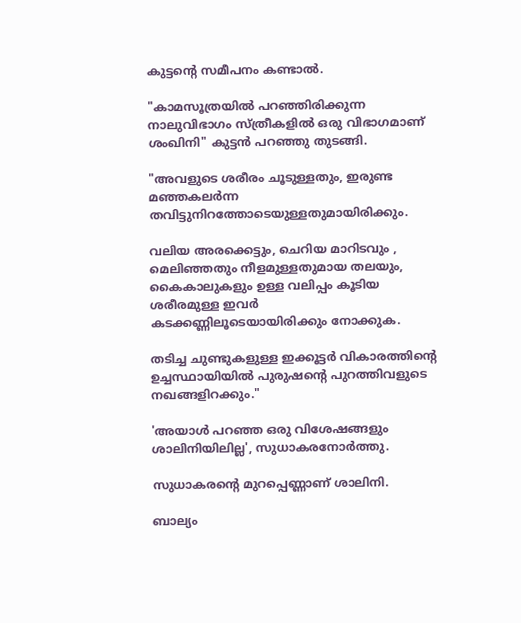കുട്ടന്‍റെ സമീപനം കണ്ടാല്‍.

"കാമസൂത്രയില്‍ പറഞ്ഞിരിക്കുന്ന നാലുവിഭാഗം സ്ത്രീകളില്‍ ഒരു വിഭാഗമാണ്‌ ശംഖിനി" കുട്ടന്‍ പറഞ്ഞു തുടങ്ങി.

"അവളുടെ ശരീരം ചൂടുള്ളതും, ഇരുണ്ട മഞ്ഞകലര്‍ന്ന തവിട്ടുനിറത്തോടെയുള്ളതുമായിരിക്കും.

വലിയ അരക്കെട്ടും, ചെറിയ മാറിടവും , മെലിഞ്ഞതും നീളമുള്ളതുമായ തലയും, കൈകാലുകളും ഉള്ള വലിപ്പം കൂടിയ ശരീരമുള്ള ഇവര്‍ കടക്കണ്ണിലൂടെയായിരിക്കും നോക്കുക.

തടിച്ച ചുണ്ടുകളുള്ള ഇക്കൂട്ടര്‍ വികാരത്തിന്‍റെ ഉച്ചസ്ഥായിയില്‍ പുരുഷന്‍റെ പുറത്തിവളുടെ നഖങ്ങളിറക്കും."

'അയാള്‍ പറഞ്ഞ ഒരു വിശേഷങ്ങളും ശാലിനിയിലില്ല', സുധാകരനോര്‍ത്തു.

സുധാകരന്‍റെ മുറപ്പെണ്ണാണ് ശാലിനി.

ബാല്യം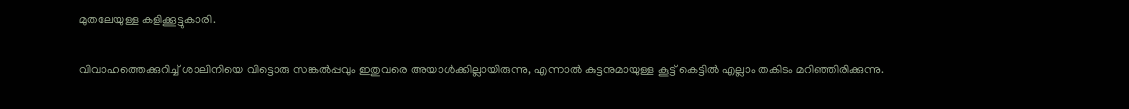മുതലേയുള്ള കളിക്കൂട്ടുകാരി.

വിവാഹത്തെക്കുറിച്ച് ശാലിനിയെ വിട്ടൊരു സങ്കല്‍പ്പവും ഇതുവരെ അയാള്‍ക്കില്ലായിരുന്നു, എന്നാല്‍ കുട്ടനുമായുള്ള കൂട്ട് കെട്ടില്‍ എല്ലാം തകിടം മറിഞ്ഞിരിക്കുന്നു.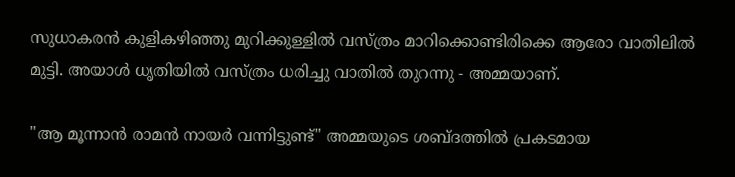സുധാകരന്‍ കുളികഴിഞ്ഞു മുറിക്കുള്ളില്‍ വസ്ത്രം മാറിക്കൊണ്ടിരിക്കെ ആരോ വാതിലില്‍ മുട്ടി. അയാള്‍ ധൃതിയില്‍ വസ്ത്രം ധരിച്ചു വാതില്‍ തുറന്നു - അമ്മയാണ്.

"ആ മൂന്നാന്‍ രാമന്‍ നായര്‍ വന്നിട്ടുണ്ട്" അമ്മയുടെ ശബ്ദത്തില്‍ പ്രകടമായ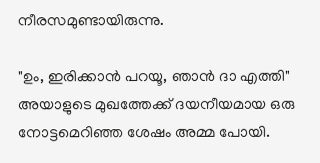നീരസമുണ്ടായിരുന്നു.

"ഉം, ഇരിക്കാന്‍ പറയൂ, ഞാന്‍ ദാ എത്തി" അയാളുടെ മുഖത്തേക്ക് ദയനീയമായ ഒരു നോട്ടമെറിഞ്ഞ ശേഷം അമ്മ പോയി.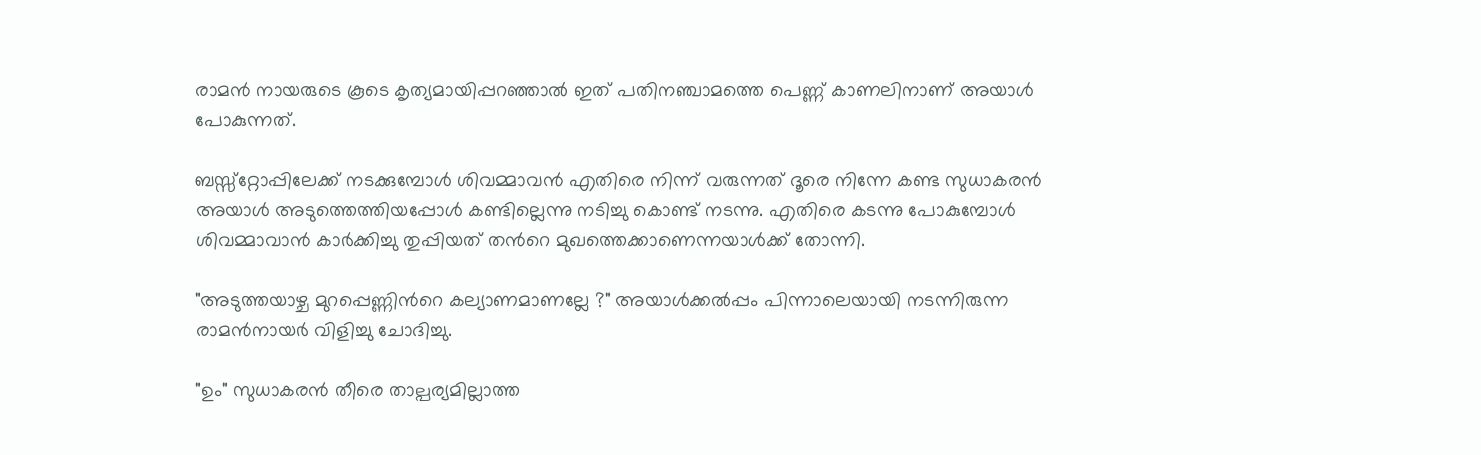രാമന്‍ നായരുടെ കൂടെ കൃത്യമായിപ്പറഞ്ഞാല്‍ ഇത് പതിനഞ്ചാമത്തെ പെണ്ണ് കാണലിനാണ് അയാള്‍ പോകുന്നത്.

ബസ്സ്റ്റോപ്പിലേക്ക് നടക്കുമ്പോള്‍ ശിവമ്മാവന്‍ എതിരെ നിന്ന് വരുന്നത് ദൂരെ നിന്നേ കണ്ട സുധാകരന്‍ അയാള്‍ അടുത്തെത്തിയപ്പോള്‍ കണ്ടില്ലെന്നു നടിച്ചു കൊണ്ട് നടന്നു. എതിരെ കടന്നു പോകുമ്പോള്‍ ശിവമ്മാവാന്‍ കാര്‍ക്കിച്ചു തുപ്പിയത് തന്‍റെ മുഖത്തെക്കാണെന്നയാള്‍ക്ക് തോന്നി.

"അടുത്തയാഴ്ച മുറപ്പെണ്ണിന്‍റെ കല്യാണമാണല്ലേ ?" അയാള്‍ക്കല്‍പ്പം പിന്നാലെയായി നടന്നിരുന്ന രാമന്‍നായര്‍ വിളിച്ചു ചോദിച്ചു.

"ഉം" സുധാകരന്‍ തീരെ താല്പര്യമില്ലാത്ത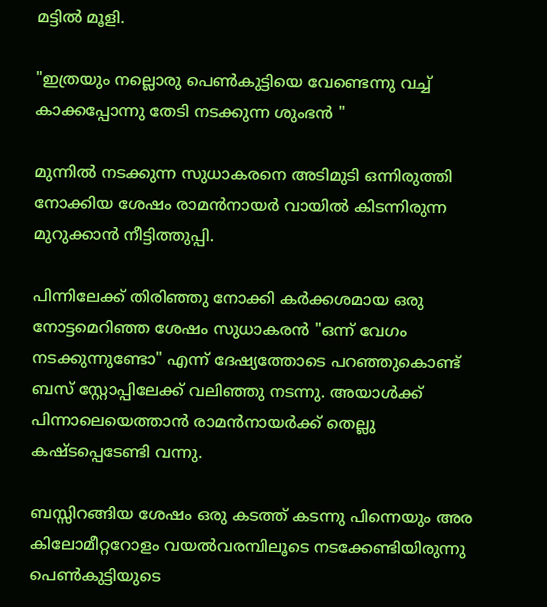മട്ടില്‍ മൂളി.

"ഇത്രയും നല്ലൊരു പെണ്‍കുട്ടിയെ വേണ്ടെന്നു വച്ച് കാക്കപ്പോന്നു തേടി നടക്കുന്ന ശുംഭന്‍ "

മുന്നില്‍ നടക്കുന്ന സുധാകരനെ അടിമുടി ഒന്നിരുത്തി നോക്കിയ ശേഷം രാമന്‍നായര്‍ വായില്‍ കിടന്നിരുന്ന മുറുക്കാന്‍ നീട്ടിത്തുപ്പി.

പിന്നിലേക്ക്‌ തിരിഞ്ഞു നോക്കി കര്‍ക്കശമായ ഒരു നോട്ടമെറിഞ്ഞ ശേഷം സുധാകരന്‍ "ഒന്ന് വേഗം നടക്കുന്നുണ്ടോ" എന്ന്‍ ദേഷ്യത്തോടെ പറഞ്ഞുകൊണ്ട് ബസ് സ്റ്റോപ്പിലേക്ക് വലിഞ്ഞു നടന്നു. അയാള്‍ക്ക്‌ പിന്നാലെയെത്താന്‍ രാമന്‍നായര്‍ക്ക് തെല്ലു കഷ്ടപ്പെടേണ്ടി വന്നു.

ബസ്സിറങ്ങിയ ശേഷം ഒരു കടത്ത് കടന്നു പിന്നെയും അര കിലോമീറ്ററോളം വയല്‍വരമ്പിലൂടെ നടക്കേണ്ടിയിരുന്നു പെണ്‍കുട്ടിയുടെ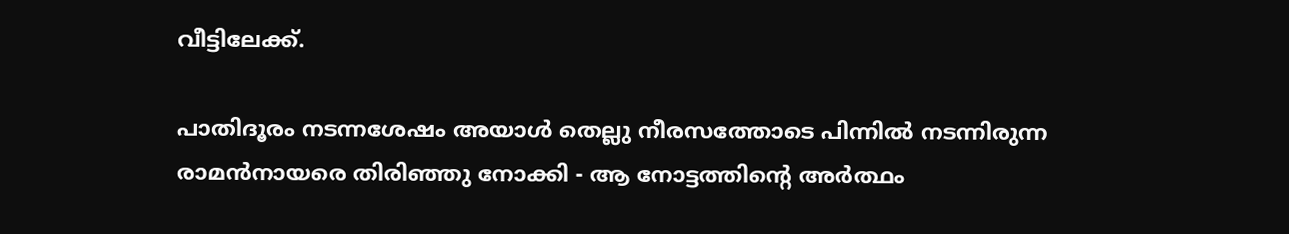വീട്ടിലേക്ക്.

പാതിദൂരം നടന്നശേഷം അയാള്‍ തെല്ലു നീരസത്തോടെ പിന്നില്‍ നടന്നിരുന്ന രാമന്‍നായരെ തിരിഞ്ഞു നോക്കി - ആ നോട്ടത്തിന്‍റെ അര്‍ത്ഥം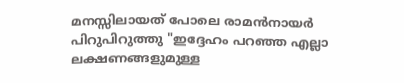മനസ്സിലായത്‌ പോലെ രാമന്‍നായര്‍ പിറുപിറുത്തു "ഇദ്ദേഹം പറഞ്ഞ എല്ലാ ലക്ഷണങ്ങളുമുള്ള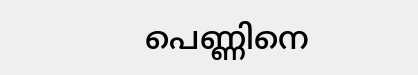പെണ്ണിനെ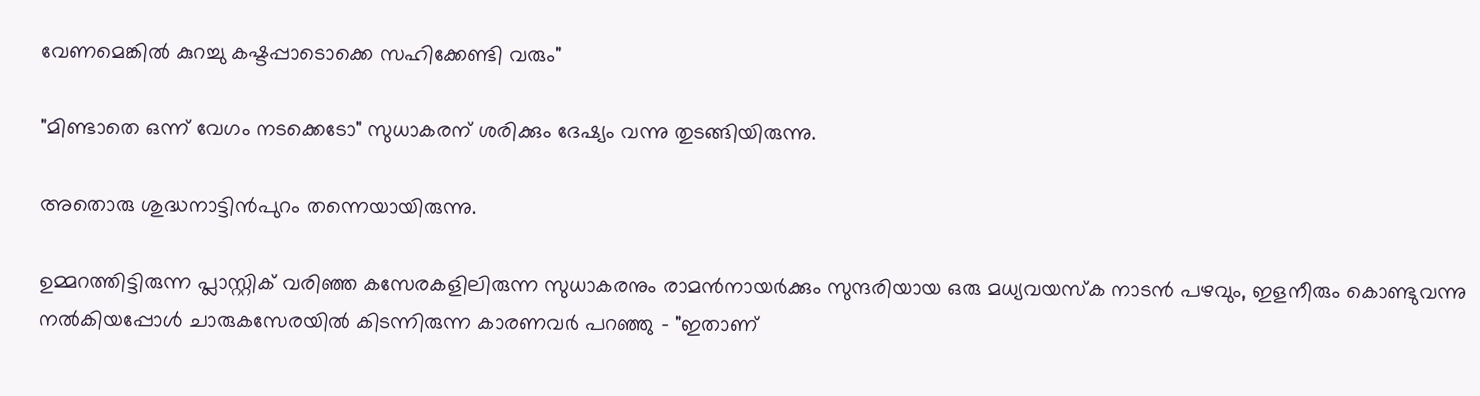വേണമെങ്കില്‍ കുറച്ചു കഷ്ടപ്പാടൊക്കെ സഹിക്കേണ്ടി വരും"

"മിണ്ടാതെ ഒന്ന് വേഗം നടക്കെടോ" സുധാകരന് ശരിക്കും ദേഷ്യം വന്നു തുടങ്ങിയിരുന്നു.

അതൊരു ശുദ്ധനാട്ടിന്‍പുറം തന്നെയായിരുന്നു.

ഉമ്മറത്തിട്ടിരുന്ന പ്ലാസ്റ്റിക് വരിഞ്ഞ കസേരകളിലിരുന്ന സുധാകരനും രാമന്‍നായര്‍ക്കും സുന്ദരിയായ ഒരു മധ്യവയസ്ക നാടന്‍ പഴവും, ഇളനീരും കൊണ്ടുവന്നു നല്‍കിയപ്പോള്‍ ചാരുകസേരയില്‍ കിടന്നിരുന്ന കാരണവര്‍ പറഞ്ഞു - "ഇതാണ്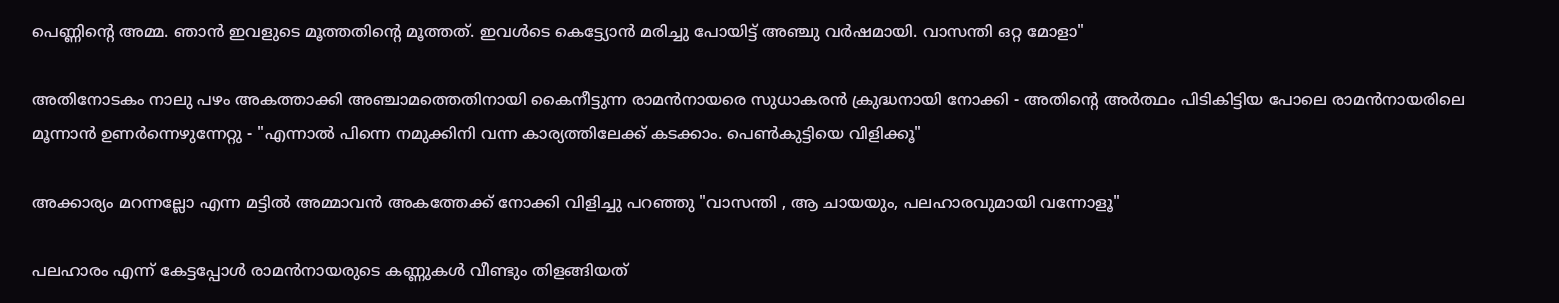പെണ്ണിന്‍റെ അമ്മ. ഞാന്‍ ഇവളുടെ മൂത്തതിന്‍റെ മൂത്തത്. ഇവള്‍ടെ കെട്ട്യോന്‍ മരിച്ചു പോയിട്ട് അഞ്ചു വര്‍ഷമായി. വാസന്തി ഒറ്റ മോളാ"

അതിനോടകം നാലു പഴം അകത്താക്കി അഞ്ചാമത്തെതിനായി കൈനീട്ടുന്ന രാമന്‍നായരെ സുധാകരന്‍ ക്രുദ്ധനായി നോക്കി - അതിന്‍റെ അര്‍ത്ഥം പിടികിട്ടിയ പോലെ രാമന്‍നായരിലെ മൂന്നാന്‍ ഉണര്‍ന്നെഴുന്നേറ്റു - "എന്നാല്‍ പിന്നെ നമുക്കിനി വന്ന കാര്യത്തിലേക്ക് കടക്കാം. പെണ്‍കുട്ടിയെ വിളിക്കൂ"

അക്കാര്യം മറന്നല്ലോ എന്ന മട്ടില്‍ അമ്മാവന്‍ അകത്തേക്ക് നോക്കി വിളിച്ചു പറഞ്ഞു "വാസന്തി , ആ ചായയും, പലഹാരവുമായി വന്നോളൂ"

പലഹാരം എന്ന് കേട്ടപ്പോള്‍ രാമന്‍നായരുടെ കണ്ണുകള്‍ വീണ്ടും തിളങ്ങിയത്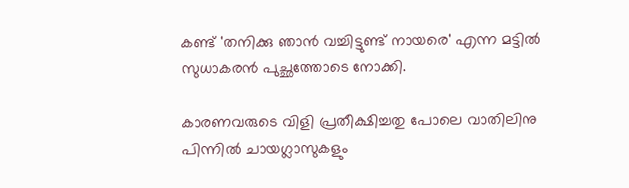കണ്ട് 'തനിക്കു ഞാന്‍ വച്ചിട്ടുണ്ട് നായരെ' എന്ന മട്ടില്‍ സുധാകരന്‍ പുച്ഛത്തോടെ നോക്കി.

കാരണവരുടെ വിളി പ്രതീക്ഷിച്ചതു പോലെ വാതിലിനു പിന്നില്‍ ചായഗ്ലാസുകളും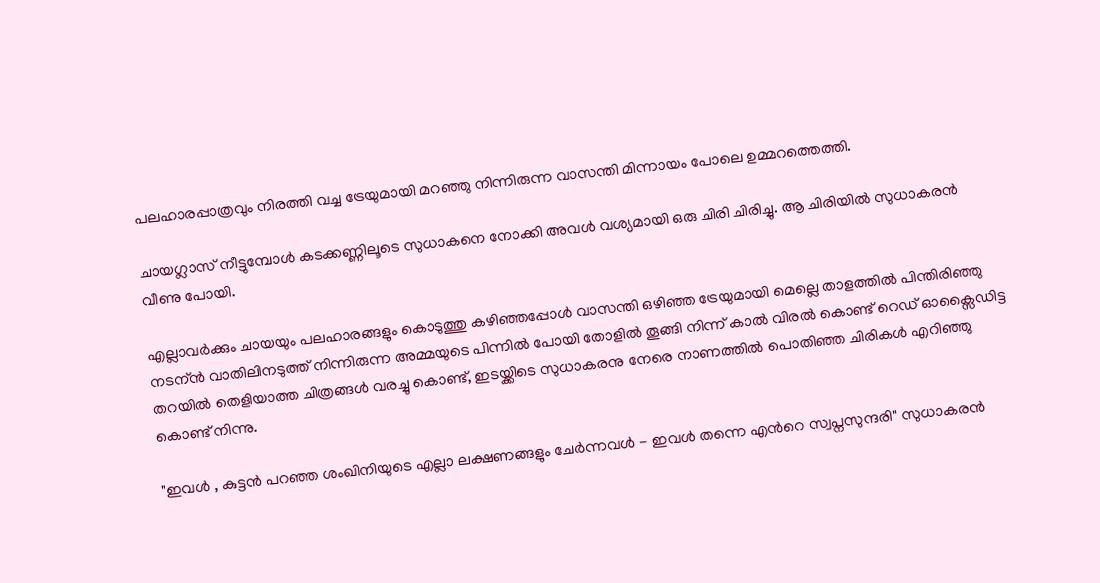പലഹാരപ്പാത്രവും നിരത്തി വച്ച ട്രേയുമായി മറഞ്ഞു നിന്നിരുന്ന വാസന്തി മിന്നായം പോലെ ഉമ്മറത്തെത്തി.

ചായഗ്ലാസ് നീട്ടുമ്പോള്‍ കടക്കണ്ണിലൂടെ സുധാകനെ നോക്കി അവള്‍ വശ്യമായി ഒരു ചിരി ചിരിച്ചു. ആ ചിരിയില്‍ സുധാകരന്‍ വീണു പോയി.

എല്ലാവര്‍ക്കും ചായയും പലഹാരങ്ങളും കൊടുത്തു കഴിഞ്ഞപ്പോള്‍ വാസന്തി ഒഴിഞ്ഞ ട്രേയുമായി മെല്ലെ താളത്തില്‍ പിന്തിരിഞ്ഞു നടന്ന്‍ വാതിലിനടുത്ത് നിന്നിരുന്ന അമ്മയുടെ പിന്നില്‍ പോയി തോളില്‍ തൂങ്ങി നിന്ന് കാല്‍ വിരല്‍ കൊണ്ട് റെഡ് ഓക്സൈഡിട്ട തറയില്‍ തെളിയാത്ത ചിത്രങ്ങള്‍ വരച്ചു കൊണ്ട്, ഇടയ്ക്കിടെ സുധാകരനു നേരെ നാണത്തില്‍ പൊതിഞ്ഞ ചിരികള്‍ എറിഞ്ഞു കൊണ്ട് നിന്നു.

"ഇവള്‍ , കുട്ടന്‍ പറഞ്ഞ ശംഖിനിയുടെ എല്ലാ ലക്ഷണങ്ങളും ചേര്‍ന്നവള്‍ - ഇവള്‍ തന്നെ എന്‍റെ സ്വപ്നസുന്ദരി" സുധാകരന്‍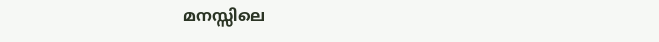മനസ്സിലെ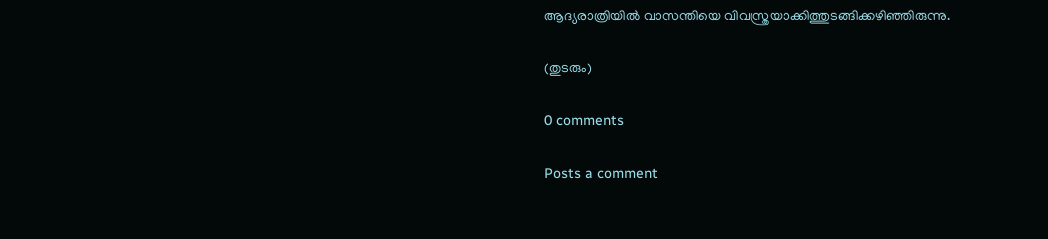ആദ്യരാത്രിയില്‍ വാസന്തിയെ വിവസ്ത്രയാക്കിത്തുടങ്ങിക്കഴിഞ്ഞിരുന്നു.

(തുടരും)

0 comments

Posts a comment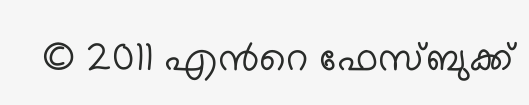© 2011 എന്‍റെ ഫേസ്ബുക്ക്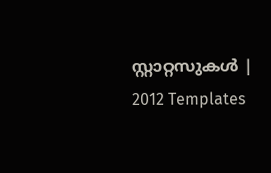സ്റ്റാറ്റസുകള്‍ | 2012 Templates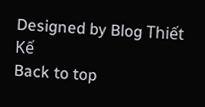Designed by Blog Thiết Kế
Back to top